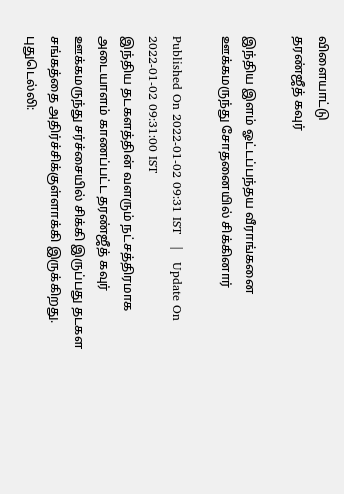விளையாட்டு
தரண்ஜீத் கவுர்

இந்திய இளம் ஓட்டப்பந்தய வீராங்கனை ஊக்கமருந்து சோதனையில் சிக்கினார்

Published On 2022-01-02 09:31 IST   |   Update On 2022-01-02 09:31:00 IST
இந்திய தடகளத்தின் வளரும் நட்சத்திரமாக அடையாளம் காணப்பட்ட தரண்ஜீத் கவுர் ஊக்கமருந்து சர்ச்சையில் சிக்கி இருப்பது தடகள சங்கத்தை அதிர்ச்சிக்குள்ளாக்கி இருக்கிறது.
புதுடெல்லி: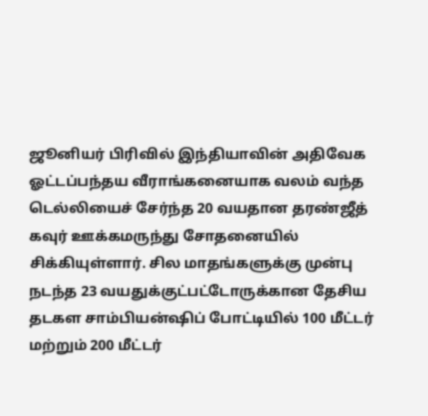ஜூனியர் பிரிவில் இந்தியாவின் அதிவேக ஓட்டப்பந்தய வீராங்கனையாக வலம் வந்த டெல்லியைச் சேர்ந்த 20 வயதான தரண்ஜீத் கவுர் ஊக்கமருந்து சோதனையில் சிக்கியுள்ளார். சில மாதங்களுக்கு முன்பு நடந்த 23 வயதுக்குட்பட்டோருக்கான தேசிய தடகள சாம்பியன்ஷிப் போட்டியில் 100 மீட்டர் மற்றும் 200 மீட்டர்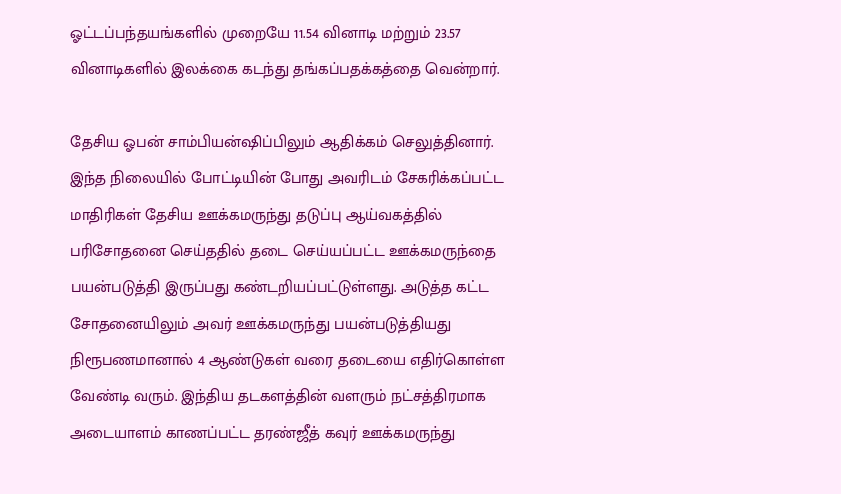ஓட்டப்பந்தயங்களில் முறையே 11.54 வினாடி மற்றும் 23.57 வினாடிகளில் இலக்கை கடந்து தங்கப்பதக்கத்தை வென்றார்.

தேசிய ஓபன் சாம்பியன்ஷிப்பிலும் ஆதிக்கம் செலுத்தினார். இந்த நிலையில் போட்டியின் போது அவரிடம் சேகரிக்கப்பட்ட மாதிரிகள் தேசிய ஊக்கமருந்து தடுப்பு ஆய்வகத்தில் பரிசோதனை செய்ததில் தடை செய்யப்பட்ட ஊக்கமருந்தை பயன்படுத்தி இருப்பது கண்டறியப்பட்டுள்ளது. அடுத்த கட்ட சோதனையிலும் அவர் ஊக்கமருந்து பயன்படுத்தியது நிரூபணமானால் 4 ஆண்டுகள் வரை தடையை எதிர்கொள்ள வேண்டி வரும். இந்திய தடகளத்தின் வளரும் நட்சத்திரமாக அடையாளம் காணப்பட்ட தரண்ஜீத் கவுர் ஊக்கமருந்து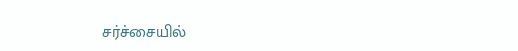சர்ச்சையில்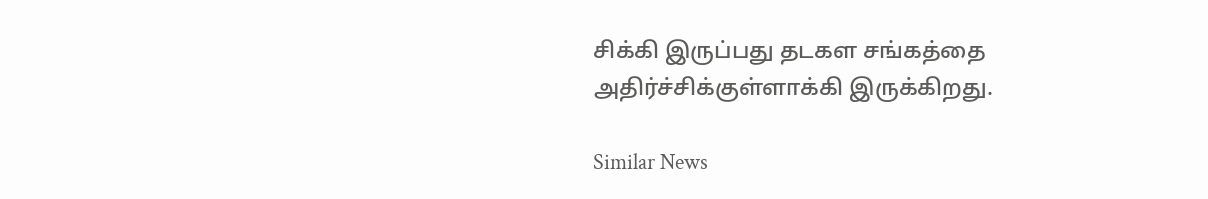சிக்கி இருப்பது தடகள சங்கத்தை அதிர்ச்சிக்குள்ளாக்கி இருக்கிறது.

Similar News